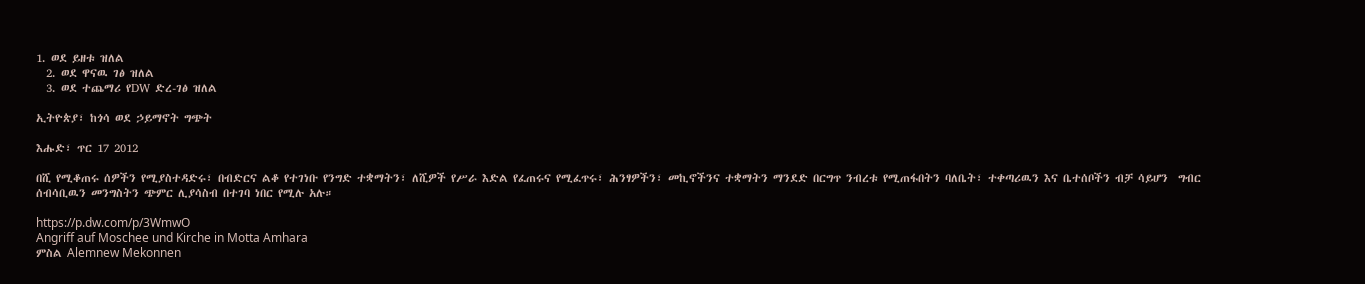1. ወደ ይዘቱ ዝለል
  2. ወደ ዋናዉ ገፅ ዝለል
  3. ወደ ተጨማሪ የDW ድረ-ገፅ ዝለል

ኢትዮጵያ፣ ከጎሳ ወደ ኃይማኖት ግጭት

እሑድ፣ ጥር 17 2012

በሺ የሚቆጠሩ ሰዎችን የሚያስተዳድሩ፣ በብድርና ልቆ የተገነቡ የንግድ ተቋማትን፣ ለሺዎች የሥራ እድል የፈጠሩና የሚፈጥሩ፣ ሕንፃዎችን፣ መኪኖችንና ተቋማትን ማንደድ በርግጥ ንብረቱ የሚጠፋበትን ባለቤት፣ ተቀጣሪዉን እና ቤተሰቦችን ብቻ ሳይሆን  ግብር ሰብሳቢዉን መንግስትን ጭምር ሊያሳስብ በተገባ ነበር የሚሉ አሉ።

https://p.dw.com/p/3WmwO
Angriff auf Moschee und Kirche in Motta Amhara
ምስል Alemnew Mekonnen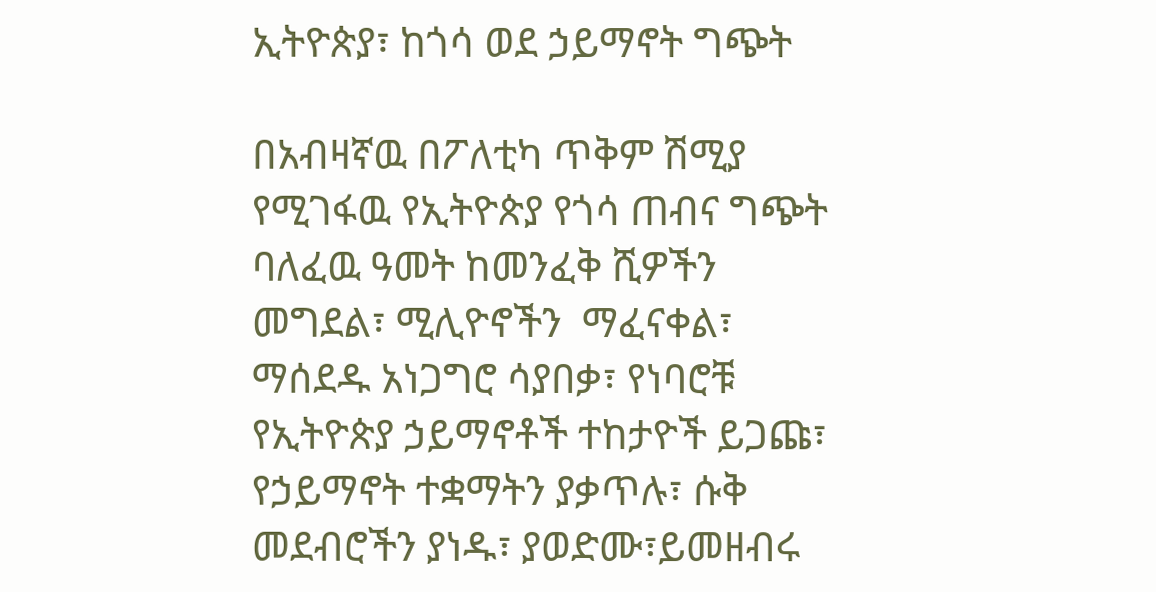ኢትዮጵያ፣ ከጎሳ ወደ ኃይማኖት ግጭት

በአብዛኛዉ በፖለቲካ ጥቅም ሽሚያ የሚገፋዉ የኢትዮጵያ የጎሳ ጠብና ግጭት ባለፈዉ ዓመት ከመንፈቅ ሺዎችን መግደል፣ ሚሊዮኖችን  ማፈናቀል፣ ማሰደዱ አነጋግሮ ሳያበቃ፣ የነባሮቹ የኢትዮጵያ ኃይማኖቶች ተከታዮች ይጋጩ፣ የኃይማኖት ተቋማትን ያቃጥሉ፣ ሱቅ መደብሮችን ያነዱ፣ ያወድሙ፣ይመዘብሩ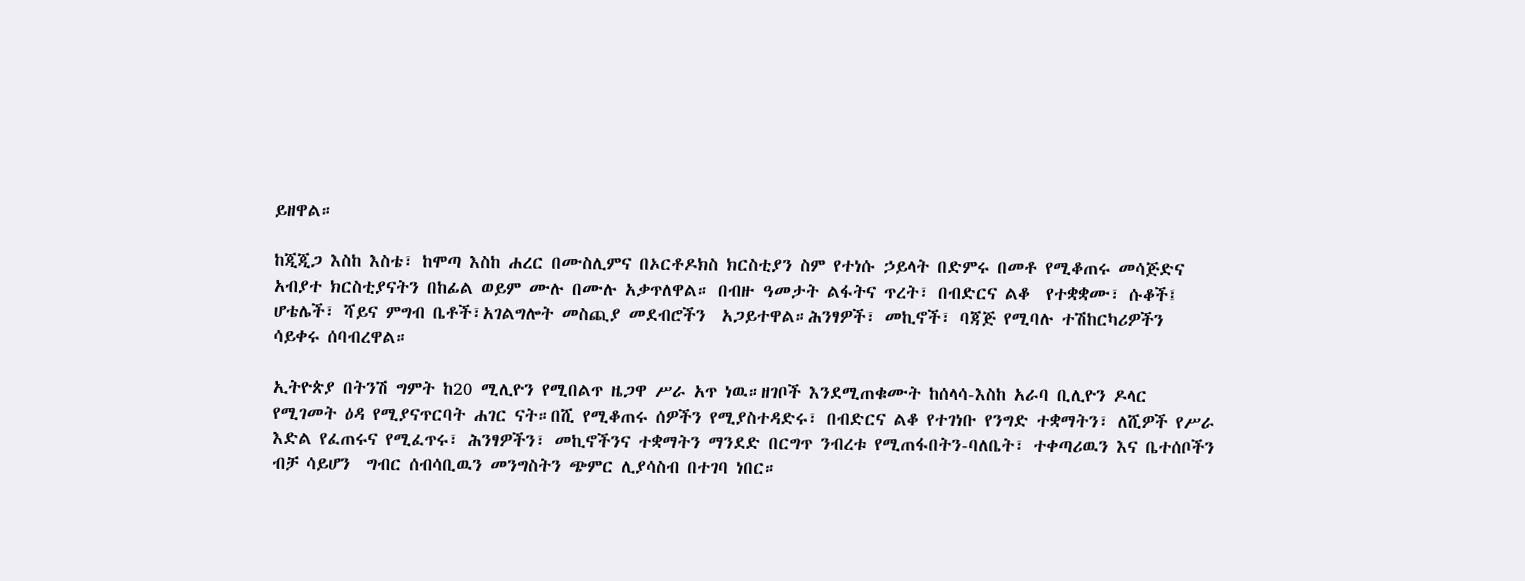ይዘዋል።

ከጂጂጋ እስከ እስቴ፣ ከሞጣ እስከ ሐረር በሙስሊምና በኦርቶዶክስ ክርስቲያን ስም የተነሱ ኃይላት በድምሩ በመቶ የሚቆጠሩ መሳጅድና አብያተ ክርስቲያናትን በከፊል ወይም ሙሉ በሙሉ አቃጥለዋል። በብዙ ዓመታት ልፋትና ጥረት፣ በብድርና ልቆ  የተቋቋሙ፣ ሱቆች፤ ሆቴሌች፣ ሻይና ምግብ ቤቶች፣አገልግሎት መስጪያ መደብሮችን  አጋይተዋል።ሕንፃዎች፣ መኪኖች፣ ባጃጅ የሚባሉ ተሽከርካሪዎችን ሳይቀሩ ሰባብረዋል።

ኢትዮጵያ በትንሽ ግምት ከ20 ሚሊዮን የሚበልጥ ዜጋዋ ሥራ አጥ ነዉ።ዘገቦች እንደሚጠቁሙት ከሰላሳ-እስከ አራባ ቢሊዮን ዶላር የሚገመት ዕዳ የሚያናጥርባት ሐገር ናት።በሺ የሚቆጠሩ ሰዎችን የሚያስተዳድሩ፣ በብድርና ልቆ የተገነቡ የንግድ ተቋማትን፣ ለሺዎች የሥራ እድል የፈጠሩና የሚፈጥሩ፣ ሕንፃዎችን፣ መኪኖችንና ተቋማትን ማንደድ በርግጥ ንብረቱ የሚጠፋበትን-ባለቤት፣ ተቀጣሪዉን እና ቤተሰቦችን ብቻ ሳይሆን  ግብር ሰብሳቢዉን መንግስትን ጭምር ሊያሳስብ በተገባ ነበር።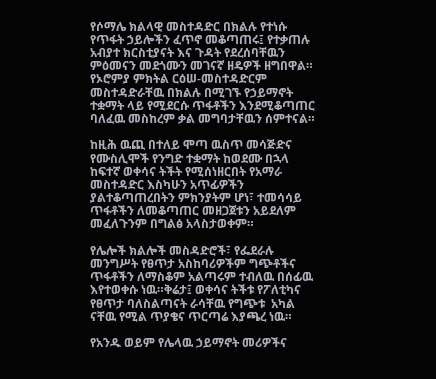የሶማሌ ክልላዊ መስተዳድር በክልሉ የተነሱ የጥፋት ኃይሎችን ፈጥኖ መቆጣጠሩ፤ የተቃጠሉ አብያተ ክርስቲያናት እና ጉዳት የደረሰባቸዉን ምዕመናን መደጎሙን መገናኛ ዘዴዎች ዘግበዋል። የኦሮምያ ምክትል ርዕሠ-መስተዳድርም መስተዳድራቸዉ በክልሉ በሚገኙ የኃይማኖት ተቋማት ላይ የሚደርሱ ጥፋቶችን እንደሚቆጣጠር ባለፈዉ መስከረም ቃል መግባታቸዉን ሰምተናል።

ከዚሕ ዉጪ በተለይ ሞጣ ዉስጥ መሳጅድና የሙስሊሞች የንግድ ተቋማት ከወደሙ በኋላ ከፍተኛ ወቀሳና ትችት የሚሰነዘርበት የአማራ መስተዳድር እስካሁን አጥፊዎችን ያልተቆጣጠረበትን ምክንያትም ሆነ፣ ተመሳሳይ ጥፋቶችን ለመቆጣጠር መዘጋጀቱን አይደለም መፈለጉንም በግልፅ አላስታወቀም።

የሌሎች ክልሎች መስዳድሮች፣ የፌደራሉ መንግሥት የፀጥታ አስከባሪዎችም ግጭቶችና ጥፋቶችን ለማስቆም አልጣሩም ተብለዉ በሰፊዉ እየተወቀሱ ነዉ።ቅሬታ፤ ወቀሳና ትችቱ የፖለቲካና የፀጥታ ባለስልጣናት ራሳቸዉ የግጭቱ  አካል ናቸዉ የሚል ጥያቄና ጥርጣሬ እያጫረ ነዉ።

የአንዱ ወይም የሌላዉ ኃይማኖት መሪዎችና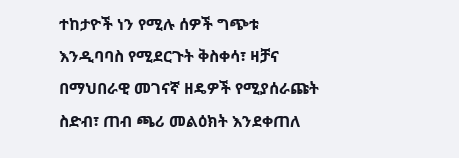ተከታዮች ነን የሚሉ ሰዎች ግጭቱ እንዲባባስ የሚደርጉት ቅስቀሳ፣ ዛቻና በማህበራዊ መገናኛ ዘዴዎች የሚያሰራጩት ስድብ፣ ጠብ ጫሪ መልዕክት እንደቀጠለ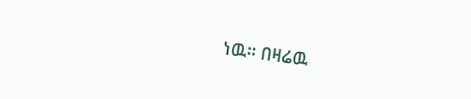ነዉ። በዛሬዉ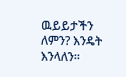ዉይይታችን ለምን? እንዴት እንላለን።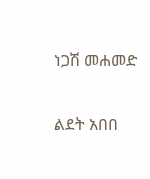ነጋሽ መሐመድ

ልደት አበበ